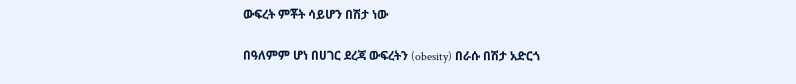ውፍረት ምቾት ሳይሆን በሽታ ነው

በዓለምም ሆነ በሀገር ደረጃ ውፍረትን (obesity) በራሱ በሽታ አድርጎ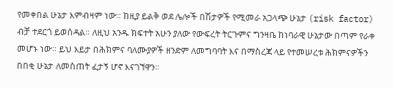የመቀበል ሁኔታ እምብዛም ነው። ከዚያ ይልቅ ወደ ሌሎች በሽታዎች የሚመራ አጋላጭ ሁኔታ (risk factor) ብቻ ተደርጎ ይወሰዳል። ለዚህ አንዱ ክፍተት አሁን ያለው የውፍረት ትርጉምና ግንዛቤ ከነባራዊ ሁኔታው በጣም የራቀ መሆኑ ነው። ይህ እይታ በሕክምና ባለሙያዎች ዘንድም ለመግባባት እና በማስረጃ ላይ የተመሠረቱ ሕክምናዎችን በበቂ ሁኔታ ለመስጠት ፈታኝ ሆኖ እናገኘዋን።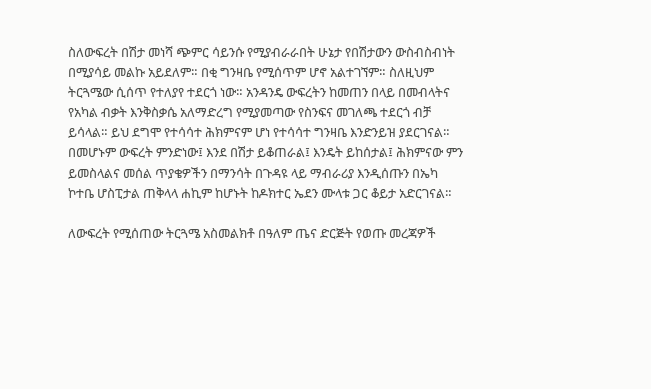ስለውፍረት በሽታ መነሻ ጭምር ሳይንሱ የሚያብራራበት ሁኔታ የበሽታውን ውስብስብነት በሚያሳይ መልኩ አይደለም። በቂ ግንዛቤ የሚሰጥም ሆኖ አልተገኘም። ስለዚህም ትርጓሜው ሲሰጥ የተለያየ ተደርጎ ነው። አንዳንዴ ውፍረትን ከመጠን በላይ በመብላትና የአካል ብቃት እንቅስቃሴ አለማድረግ የሚያመጣው የስንፍና መገለጫ ተደርጎ ብቻ ይሳላል። ይህ ደግሞ የተሳሳተ ሕክምናም ሆነ የተሳሳተ ግንዛቤ እንድንይዝ ያደርገናል። በመሆኑም ውፍረት ምንድነው፤ እንደ በሽታ ይቆጠራል፤ እንዴት ይከሰታል፤ ሕክምናው ምን ይመስላልና መሰል ጥያቄዎችን በማንሳት በጉዳዩ ላይ ማብራሪያ እንዲሰጡን በኤካ ኮተቤ ሆስፒታል ጠቅላላ ሐኪም ከሆኑት ከዶክተር ኤደን ሙላቱ ጋር ቆይታ አድርገናል።

ለውፍረት የሚሰጠው ትርጓሜ አስመልክቶ በዓለም ጤና ድርጅት የወጡ መረጃዎች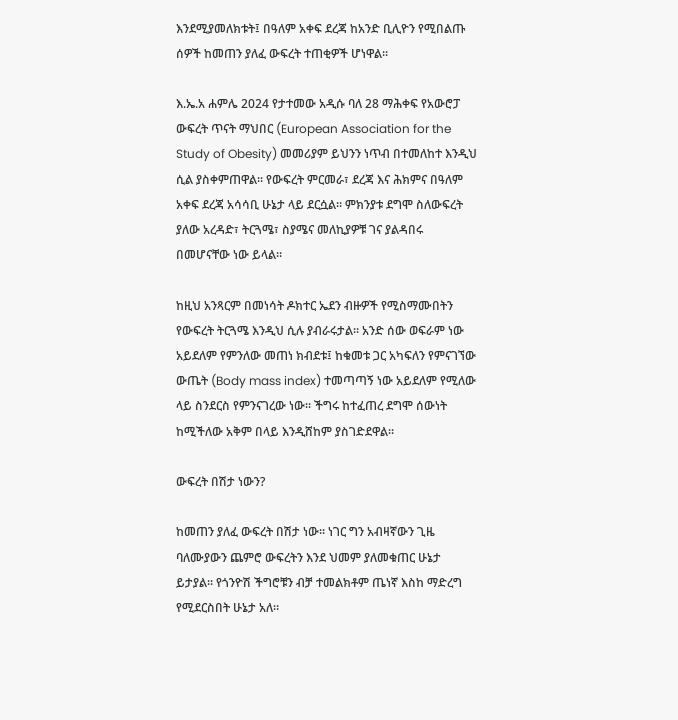እንደሚያመለክቱት፤ በዓለም አቀፍ ደረጃ ከአንድ ቢሊዮን የሚበልጡ ሰዎች ከመጠን ያለፈ ውፍረት ተጠቂዎች ሆነዋል።

እ.ኤ.አ ሐምሌ 2024 የታተመው አዲሱ ባለ 28 ማሕቀፍ የአውሮፓ ውፍረት ጥናት ማህበር (European Association for the Study of Obesity) መመሪያም ይህንን ነጥብ በተመለከተ እንዲህ ሲል ያስቀምጠዋል። የውፍረት ምርመራ፣ ደረጃ እና ሕክምና በዓለም አቀፍ ደረጃ አሳሳቢ ሁኔታ ላይ ደርሷል። ምክንያቱ ደግሞ ስለውፍረት ያለው አረዳድ፣ ትርጓሜ፣ ስያሜና መለኪያዎቹ ገና ያልዳበሩ በመሆናቸው ነው ይላል።

ከዚህ አንጻርም በመነሳት ዶክተር ኤደን ብዙዎች የሚስማሙበትን የውፍረት ትርጓሜ እንዲህ ሲሉ ያብራሩታል። አንድ ሰው ወፍራም ነው አይደለም የምንለው መጠነ ክብደቱ፤ ከቁመቱ ጋር አካፍለን የምናገኘው ውጤት (Body mass index) ተመጣጣኝ ነው አይደለም የሚለው ላይ ስንደርስ የምንናገረው ነው። ችግሩ ከተፈጠረ ደግሞ ሰውነት ከሚችለው አቅም በላይ እንዲሸከም ያስገድደዋል።

ውፍረት በሽታ ነውን?

ከመጠን ያለፈ ውፍረት በሽታ ነው። ነገር ግን አብዛኛውን ጊዜ ባለሙያውን ጨምሮ ውፍረትን እንደ ህመም ያለመቁጠር ሁኔታ ይታያል። የጎንዮሽ ችግሮቹን ብቻ ተመልክቶም ጤነኛ እስከ ማድረግ የሚደርስበት ሁኔታ አለ።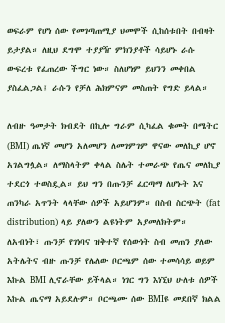ወፍራም የሆነ ሰው የመገጣጠሚያ ህመሞች ሲከሰቱበት በብዛት ይታያል። ለዚህ ደግሞ ተያያዥ ምክንያቶች ሳይሆኑ ራሱ ውፍረቱ የፈጠረው ችግር ነው። ስለሆነም ይህንን መቀበል ያስፈልጋል፤ ራሱን የቻለ ሕክምናም መስጠት የግድ ይላል።

ለብዙ ዓመታት ክብደት በኪሎ ግራም ሲካፈል ቁመት በሜትር (BMI) ጤነኛ መሆን አለመሆን ለመገምገም ዋናው መለኪያ ሆኖ አገልግሏል። ለማስላትም ቀላል ስሌት ተመራጭ የጤና መለኪያ ተደርጎ ተወስዷል። ይህ ግን በጡንቻ ፈርጣማ ለሆኑት እና ጠንካራ አጥንት ላላቸው ሰዎች አይሆንም። በስብ ስርጭት (fat distribution) ላይ ያለውን ልዩነትም አያመለክትም። ለአብነት፣ ጡንቻ የገነባና ዝቅተኛ የሰውነት ስብ መጠን ያለው አትሌትና ብዙ ጡንቻ የሌለው ቦርጫም ሰው ተመሳሳይ ወይም እኩል BMI ሊኖራቸው ይችላል። ነገር ግን እነኚህ ሁለቱ ሰዎች እኩል ጤናማ አይደሉም። ቦርጫሙ ሰው BMIዩ መደበኛ ክልል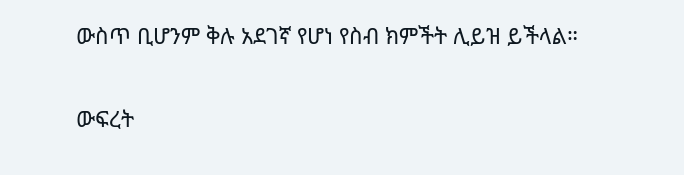ውስጥ ቢሆንም ቅሉ አደገኛ የሆነ የስብ ክምችት ሊይዝ ይችላል።

ውፍረት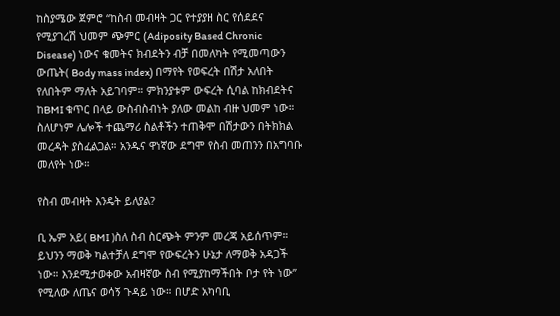ከስያሜው ጀምሮ “ከስብ መብዛት ጋር የተያያዘ ስር የሰደደና የሚያገረሽ ህመም ጭምር (Adiposity Based Chronic Disease) ነውና ቁመትና ክብደትን ብቻ በመለካት የሚመጣውን ውጤት( Body mass index) በማየት የወፍረት በሽታ አለበት የለበትም ማለት አይገባም። ምክንያቱም ውፍረት ሲባል ከክብደትና ከBMI ቁጥር በላይ ውስብስብነት ያለው መልከ ብዙ ህመም ነው። ስለሆነም ሌሎች ተጨማሪ ስልቶችን ተጠቅሞ በሽታውን በትክክል መረዳት ያስፈልጋል። አንዱና ዋነኛው ደግሞ የስብ መጠንን በአግባቡ መለየት ነው።

የስብ መብዛት እንዴት ይለያል?

ቢ ኤም አይ( BMI )ስለ ስብ ስርጭት ምንም መረጃ አይሰጥም። ይህንን ማወቅ ካልተቻለ ደግሞ የውፍረትን ሁኔታ ለማወቅ አዳጋች ነው። እንደሚታወቀው አብዛኛው ስብ የሚያከማችበት ቦታ የት ነው” የሚለው ለጤና ወሳኝ ጉዳይ ነው። በሆድ አካባቢ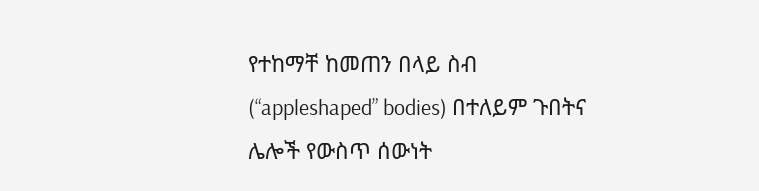የተከማቸ ከመጠን በላይ ስብ (“appleshaped” bodies) በተለይም ጉበትና ሌሎች የውስጥ ሰውነት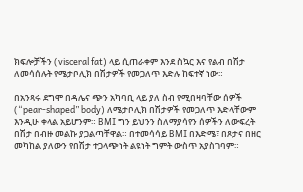ክፍሎቻችን (visceral fat) ላይ ሲጠራቀም እንደ ስኳር እና የልብ በሽታ ለመሳሰሉት የሜታቦሊክ በሽታዎች የመጋለጥ እድሉ ከፍተኛ ነው።

በአንጻሩ ደግሞ በዳሌና ጭን አካባቢ ላይ ያለ ስብ የሚበዛባቸው ሰዎች (“pear-shaped” body) ለሜታቦሊክ በሽታዎች የመጋለጥ እድላቸውም እንዲሁ ቀላል አይሆንም። BMI ግን ይህንን ስለማያሳየን ሰዎችን ለውፍረት በሽታ በብዙ መልኩ ያጋልጣቸዋል። በተመሳሳይ BMI በእድሜ፣ በጾታና በዘር መካከል ያለውን የበሽታ ተጋላጭነት ልዩነት ግምት ውስጥ አያስገባም።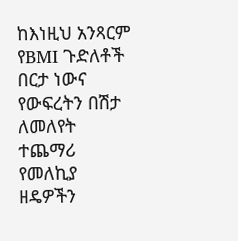ከእነዚህ አንጻርም የBMI ጉድለቶች በርታ ነውና የውፍረትን በሽታ ለመለየት ተጨማሪ የመለኪያ ዘዴዎችን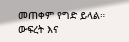መጠቀም የግድ ይላል። ውፍረት እና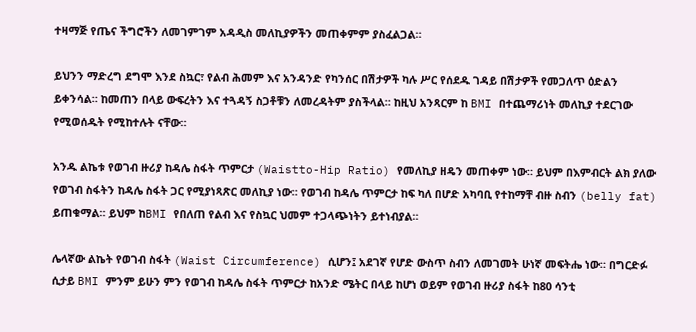ተዛማጅ የጤና ችግሮችን ለመገምገም አዳዲስ መለኪያዎችን መጠቀምም ያስፈልጋል።

ይህንን ማድረግ ደግሞ እንደ ስኳር፣ የልብ ሕመም እና አንዳንድ የካንሰር በሽታዎች ካሉ ሥር የሰደዱ ገዳይ በሽታዎች የመጋለጥ ዕድልን ይቀንሳል። ከመጠን በላይ ውፍረትን እና ተጓዳኝ ስጋቶቹን ለመረዳትም ያስችላል። ከዚህ አንጻርም ከ BMI በተጨማሪነት መለኪያ ተደርገው የሚወሰዱት የሚከተሉት ናቸው።

አንዱ ልኬቱ የወገብ ዙሪያ ከዳሌ ስፋት ጥምርታ (Waistto-Hip Ratio) የመለኪያ ዘዴን መጠቀም ነው። ይህም በእምብርት ልክ ያለው የወገብ ስፋትን ከዳሌ ስፋት ጋር የሚያነጻጽር መለኪያ ነው። የወገብ ከዳሌ ጥምርታ ከፍ ካለ በሆድ አካባቢ የተከማቸ ብዙ ስብን (belly fat) ይጠቁማል። ይህም ከBMI የበለጠ የልብ እና የስኳር ህመም ተጋላጭነትን ይተነብያል።

ሌላኛው ልኬት የወገብ ስፋት (Waist Circumference) ሲሆን፤ አደገኛ የሆድ ውስጥ ስብን ለመገመት ሁነኛ መፍትሔ ነው። በግርድፉ ሲታይ BMI ምንም ይሁን ምን የወገብ ከዳሌ ስፋት ጥምርታ ከአንድ ሜትር በላይ ከሆነ ወይም የወገብ ዙሪያ ስፋት ከ80 ሳንቲ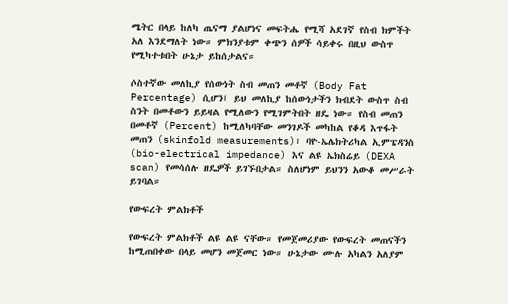ሜትር በላይ ከለካ ጤናማ ያልሆነና መፍትሔ የሚሻ አደገኛ የስብ ክምችት አለ እንደማለት ነው። ምክንያቱም ቀጭን ሰዎች ሳይቀሩ በዚህ ውስጥ የሚካተቱበት ሁኔታ ይከሰታልና።

ሶስተኛው መለኪያ የሰውነት ስብ መጠን መቶኛ (Body Fat Percentage) ሲሆን፤ ይህ መለኪያ ከሰውነታችን ክብደት ውስጥ ስብ ስንት በመቶውን ይይዛል የሚለውን የሚገምትበት ዘዴ ነው። የስብ መጠን በመቶኛ (Percent) ከሚለካባቸው መንገዶች መካከል የቆዳ እጥፋት መጠን (skinfold measurements)፣ ባዮ-ኤሌክትሪካል ኢምፔዳንስ (bio-electrical impedance) እና ልዩ ኤክስሬይ (DEXA scan) የመሳሰሉ ዘዴዎች ይገኙበታል። ስለሆነም ይህንን አውቆ መሥራት ይገባል።

የውፍረት ምልክቶች

የውፍረት ምልክቶች ልዩ ልዩ ናቸው። የመጀመሪያው የውፍረት መጠናችን ከሚጠበቀው በላይ መሆን መጀመር ነው። ሁኔታው ሙሉ አካልን አለያም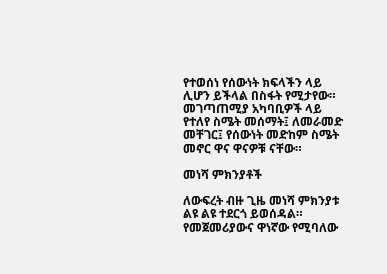የተወሰነ የሰውነት ክፍላችን ላይ ሊሆን ይችላል በስፋት የሚታየው። መገጣጠሚያ አካባቢዎች ላይ የተለየ ስሜት መሰማት፤ ለመራመድ መቸገር፤ የሰውነት መድከም ስሜት መኖር ዋና ዋናዎቹ ናቸው።

መነሻ ምክንያቶች

ለውፍረት ብዙ ጊዜ መነሻ ምክንያቱ ልዩ ልዩ ተደርጎ ይወሰዳል። የመጀመሪያውና ዋነኛው የሚባለው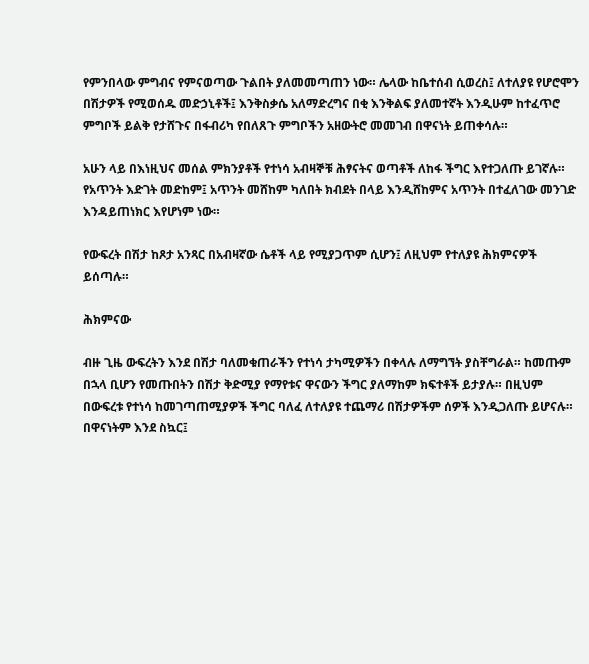የምንበላው ምግብና የምናወጣው ጉልበት ያለመመጣጠን ነው። ሌላው ከቤተሰብ ሲወረስ፤ ለተለያዩ የሆሮሞን በሽታዎች የሚወሰዱ መድኃኒቶች፤ እንቅስቃሴ አለማድረግና በቂ እንቅልፍ ያለመተኛት እንዲሁም ከተፈጥሮ ምግቦች ይልቅ የታሸጉና በፋብሪካ የበለጸጉ ምግቦችን አዘውትሮ መመገብ በዋናነት ይጠቀሳሉ።

አሁን ላይ በእነዚህና መሰል ምክንያቶች የተነሳ አብዛኞቹ ሕፃናትና ወጣቶች ለከፋ ችግር እየተጋለጡ ይገኛሉ። የአጥንት እድገት መድከም፤ አጥንት መሸከም ካለበት ክብደት በላይ እንዲሸከምና አጥንት በተፈለገው መንገድ እንዳይጠነክር እየሆነም ነው።

የውፍረት በሽታ ከጾታ አንጻር በአብዛኛው ሴቶች ላይ የሚያጋጥም ሲሆን፤ ለዚህም የተለያዩ ሕክምናዎች ይሰጣሉ።

ሕክምናው

ብዙ ጊዜ ውፍረትን እንደ በሽታ ባለመቁጠራችን የተነሳ ታካሚዎችን በቀላሉ ለማግኘት ያስቸግራል። ከመጡም በኋላ ቢሆን የመጡበትን በሽታ ቅድሚያ የማየቱና ዋናውን ችግር ያለማከም ክፍተቶች ይታያሉ። በዚህም በውፍረቱ የተነሳ ከመገጣጠሚያዎች ችግር ባለፈ ለተለያዩ ተጨማሪ በሽታዎችም ሰዎች እንዲጋለጡ ይሆናሉ። በዋናነትም እንደ ስኳር፤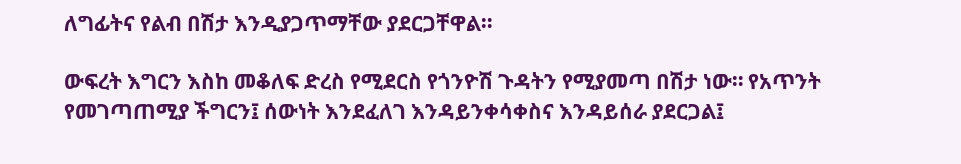ለግፊትና የልብ በሽታ እንዲያጋጥማቸው ያደርጋቸዋል።

ውፍረት እግርን እስከ መቆለፍ ድረስ የሚደርስ የጎንዮሽ ጉዳትን የሚያመጣ በሽታ ነው። የአጥንት የመገጣጠሚያ ችግርን፤ ሰውነት እንደፈለገ እንዳይንቀሳቀስና እንዳይሰራ ያደርጋል፤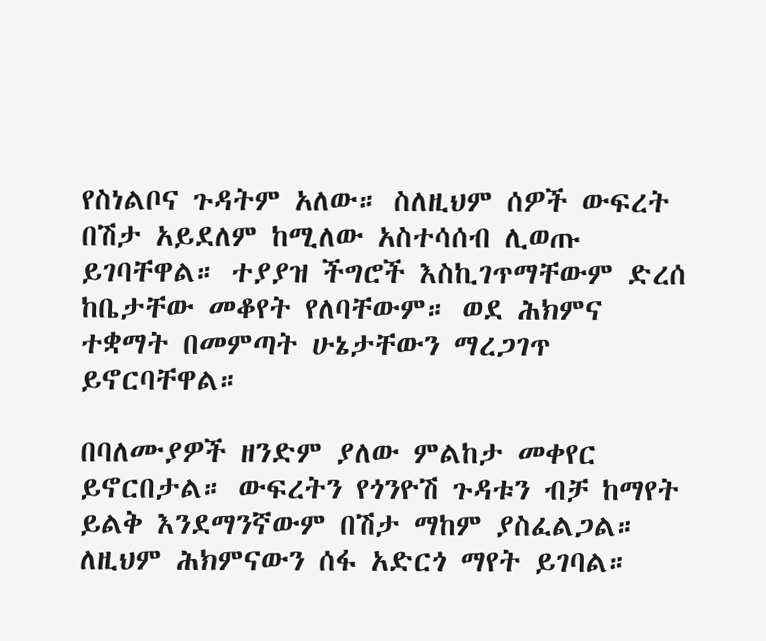የስነልቦና ጉዳትም አለው። ስለዚህም ሰዎች ውፍረት በሽታ አይደለም ከሚለው አስተሳሰብ ሊወጡ ይገባቸዋል። ተያያዝ ችግሮች እስኪገጥማቸውም ድረሰ ከቤታቸው መቆየት የለባቸውም። ወደ ሕክምና ተቋማት በመምጣት ሁኔታቸውን ማረጋገጥ ይኖርባቸዋል።

በባለሙያዎች ዘንድም ያለው ምልከታ መቀየር ይኖርበታል። ውፍረትን የጎንዮሽ ጉዳቱን ብቻ ከማየት ይልቅ እንደማንኛውም በሽታ ማከም ያስፈልጋል። ለዚህም ሕክምናውን ሰፋ አድርጎ ማየት ይገባል።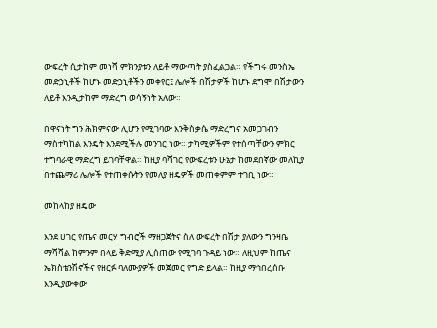ውፍረት ሲታከም መነሻ ምክንያቱን ለይቶ ማውጣት ያስፈልጋል። የችግሩ መንስኤ መድኃኒቶች ከሆኑ መድኃኒቶችን መቀየር፤ ሌሎች በሽታዎች ከሆኑ ደግሞ በሽታውን ለይቶ እንዲታከም ማድረግ ወሳኝነት አለው።

በዋናነት ግን ሕክምናው ሊሆን የሚገባው እንቅስቃሴ ማድረግና አመጋገብን ማስተካከል እንዴት እንደሚችሉ መንገር ነው። ታካሚዎችም የተሰጣቸውን ምክር ተግባራዊ ማድረግ ይገባቸዋል። ከዚያ ባሻገር የውፍረቱን ሁኔታ ከመደበኛው መለኪያ በተጨማሪ ሌሎች የተጠቀሱትን የመለያ ዘዴዎች መጠቀምም ተገቢ ነው።

መከላከያ ዘዴው

እንደ ሀገር የጤና መርሃ ግብሮች ማዘጋጀትና ስለ ውፍረት በሽታ ያለውን ግንዛቤ ማሻሻል ከምንም በላይ ቅድሚያ ሊሰጠው የሚገባ ጉዳይ ነው። ለዚህም ከጤና ኤክስቴንሽኖችና የዘርፉ ባለሙያዎች መጀመር የግድ ይላል። ከዚያ ማኅበረሰቡ እንዲያውቀው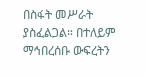በስፋት መሥራት ያስፈልጋል። በተለይም ማኅበረሰቡ ውፍረትን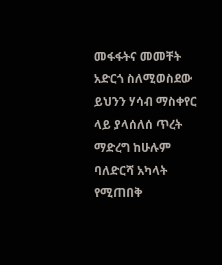መፋፋትና መመቸት አድርጎ ስለሚወስደው ይህንን ሃሳብ ማስቀየር ላይ ያላሰለሰ ጥረት ማድረግ ከሁሉም ባለድርሻ አካላት የሚጠበቅ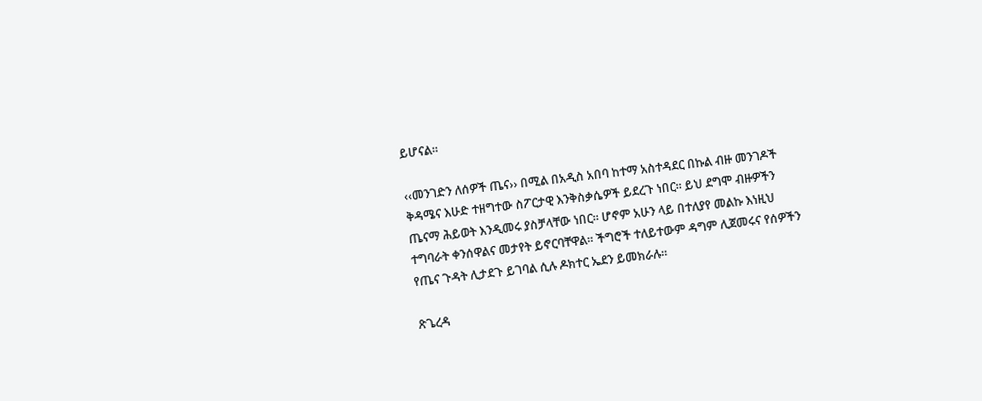ይሆናል።

‹‹መንገድን ለሰዎች ጤና›› በሚል በአዲስ አበባ ከተማ አስተዳደር በኩል ብዙ መንገዶች ቅዳሜና እሁድ ተዘግተው ስፖርታዊ እንቅስቃሴዎች ይደረጉ ነበር። ይህ ደግሞ ብዙዎችን ጤናማ ሕይወት እንዲመሩ ያስቻላቸው ነበር። ሆኖም አሁን ላይ በተለያየ መልኩ እነዚህ ተግባራት ቀንሰዋልና መታየት ይኖርባቸዋል። ችግሮች ተለይተውም ዳግም ሊጀመሩና የሰዎችን የጤና ጉዳት ሊታደጉ ይገባል ሲሉ ዶክተር ኤደን ይመክራሉ።

ጽጌረዳ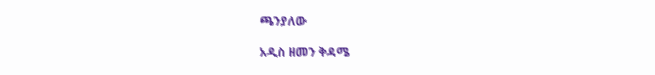ጫንያለው

አዲስ ዘመን ቅዳሜ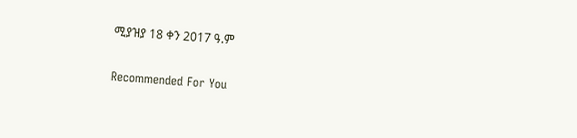ሚያዝያ 18 ቀን 2017 ዓ.ም

Recommended For You